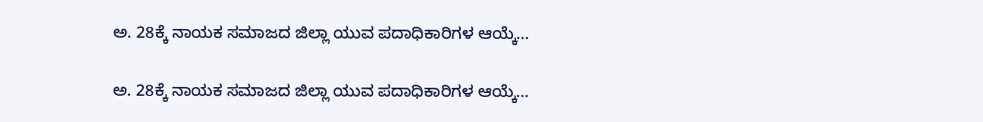ಅ. 28ಕ್ಕೆ ನಾಯಕ ಸಮಾಜದ ಜಿಲ್ಲಾ ಯುವ ಪದಾಧಿಕಾರಿಗಳ ಆಯ್ಕೆ…

ಅ. 28ಕ್ಕೆ ನಾಯಕ ಸಮಾಜದ ಜಿಲ್ಲಾ ಯುವ ಪದಾಧಿಕಾರಿಗಳ ಆಯ್ಕೆ…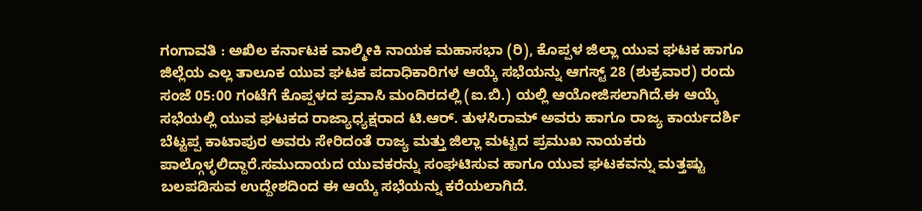ಗಂಗಾವತಿ : ಅಖಿಲ ಕರ್ನಾಟಕ ವಾಲ್ಮೀಕಿ ನಾಯಕ ಮಹಾಸಭಾ (ರಿ), ಕೊಪ್ಪಳ ಜಿಲ್ಲಾ ಯುವ ಘಟಕ ಹಾಗೂ ಜಿಲ್ಲೆಯ ಎಲ್ಲ ತಾಲೂಕ ಯುವ ಘಟಕ ಪದಾಧಿಕಾರಿಗಳ ಆಯ್ಕೆ ಸಭೆಯನ್ನು ಆಗಸ್ಟ್ 28 (ಶುಕ್ರವಾರ) ರಂದು ಸಂಜೆ 05:00 ಗಂಟೆಗೆ ಕೊಪ್ಪಳದ ಪ್ರವಾಸಿ ಮಂದಿರದಲ್ಲಿ (ಐ.ಬಿ.) ಯಲ್ಲಿ ಆಯೋಜಿಸಲಾಗಿದೆ.ಈ ಆಯ್ಕೆ ಸಭೆಯಲ್ಲಿ ಯುವ ಘಟಕದ ರಾಜ್ಯಾಧ್ಯಕ್ಷರಾದ ಟಿ.ಆರ್. ತುಳಸಿರಾಮ್ ಅವರು ಹಾಗೂ ರಾಜ್ಯ ಕಾರ್ಯದರ್ಶಿ ಬೆಟ್ಟಪ್ಪ ಕಾಟಾಪುರ ಅವರು ಸೇರಿದಂತೆ ರಾಜ್ಯ ಮತ್ತು ಜಿಲ್ಲಾ ಮಟ್ಟದ ಪ್ರಮುಖ ನಾಯಕರು ಪಾಲ್ಗೊಳ್ಳಲಿದ್ದಾರೆ.ಸಮುದಾಯದ ಯುವಕರನ್ನು ಸಂಘಟಿಸುವ ಹಾಗೂ ಯುವ ಘಟಕವನ್ನು ಮತ್ತಷ್ಟು ಬಲಪಡಿಸುವ ಉದ್ದೇಶದಿಂದ ಈ ಆಯ್ಕೆ ಸಭೆಯನ್ನು ಕರೆಯಲಾಗಿದೆ.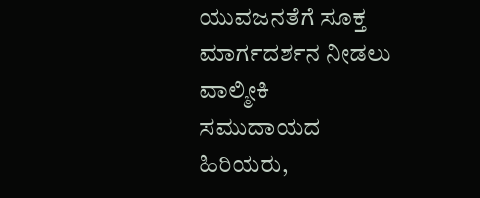ಯುವಜನತೆಗೆ ಸೂಕ್ತ ಮಾರ್ಗದರ್ಶನ ನೀಡಲು ವಾಲ್ಮೀಕಿ ಸಮುದಾಯದ ಹಿರಿಯರು,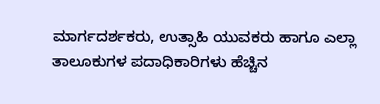ಮಾರ್ಗದರ್ಶಕರು, ಉತ್ಸಾಹಿ ಯುವಕರು ಹಾಗೂ ಎಲ್ಲಾ ತಾಲೂಕುಗಳ ಪದಾಧಿಕಾರಿಗಳು ಹೆಚ್ಚಿನ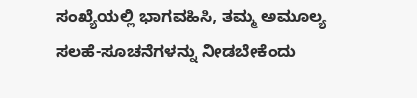ಸಂಖ್ಯೆಯಲ್ಲಿ ಭಾಗವಹಿಸಿ, ತಮ್ಮ ಅಮೂಲ್ಯ ಸಲಹೆ-ಸೂಚನೆಗಳನ್ನು ನೀಡಬೇಕೆಂದು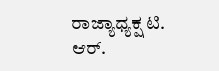ರಾಜ್ಯಾಧ್ಯಕ್ಷ ಟಿ. ಆರ್.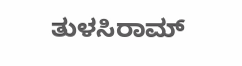ತುಳಸಿರಾಮ್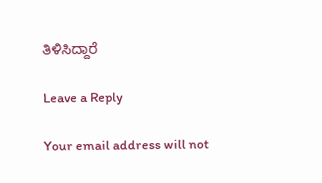ತಿಳಿಸಿದ್ದಾರೆ

Leave a Reply

Your email address will not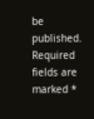be published. Required fields are marked *